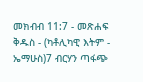መክብብ 11:7 - መጽሐፍ ቅዱስ - (ካቶሊካዊ እትም - ኤማሁስ)7 ብርሃን ጣፋጭ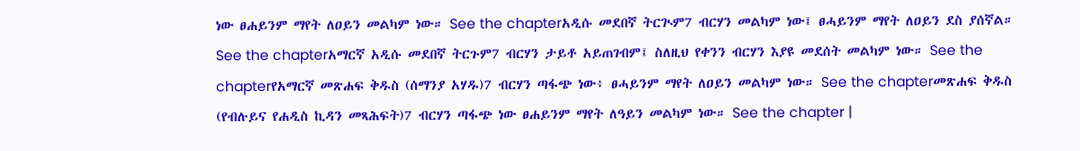ነው ፀሐይንም ማየት ለዐይን መልካም ነው። See the chapterአዲሱ መደበኛ ትርጒም7 ብርሃን መልካም ነው፤ ፀሓይንም ማየት ለዐይን ደስ ያሰኛል። See the chapterአማርኛ አዲሱ መደበኛ ትርጉም7 ብርሃን ታይቶ አይጠገብም፤ ስለዚህ የቀንን ብርሃን እያዩ መደሰት መልካም ነው። See the chapterየአማርኛ መጽሐፍ ቅዱስ (ሰማንያ አሃዱ)7 ብርሃን ጣፋጭ ነው፥ ፀሓይንም ማየት ለዐይን መልካም ነው። See the chapterመጽሐፍ ቅዱስ (የብሉይና የሐዲስ ኪዳን መጻሕፍት)7 ብርሃን ጣፋጭ ነው ፀሐይንም ማየት ለዓይን መልካም ነው። See the chapter |